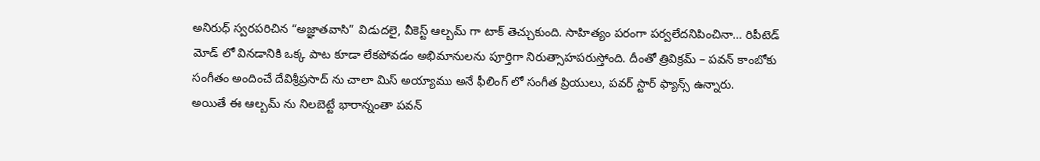అనిరుధ్ స్వరపరిచిన “అజ్ఞాతవాసి” విడుదలై, వీకెస్ట్ ఆల్బమ్ గా టాక్ తెచ్చుకుంది. సాహిత్యం పరంగా పర్వలేదనిపించినా… రిపీటెడ్ మోడ్ లో వినడానికి ఒక్క పాట కూడా లేకపోవడం అభిమానులను పూర్తిగా నిరుత్సాహపరుస్తోంది. దీంతో త్రివిక్రమ్ – పవన్ కాంబోకు సంగీతం అందించే దేవిశ్రీప్రసాద్ ను చాలా మిస్ అయ్యాము అనే ఫీలింగ్ లో సంగీత ప్రియులు, పవర్ స్టార్ ఫ్యాన్స్ ఉన్నారు.
అయితే ఈ ఆల్బమ్ ను నిలబెట్టే భారాన్నంతా పవన్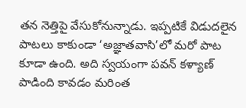తన నెత్తిపై వేసుకోనున్నాడు. ఇప్పటికే విడుదలైన పాటలు కాకుండా ‘అజ్ఞాతవాసి’లో మరో పాట కూడా ఉంది. అది స్వయంగా పవన్ కళ్యాణ్ పాడింది కావడం మరింత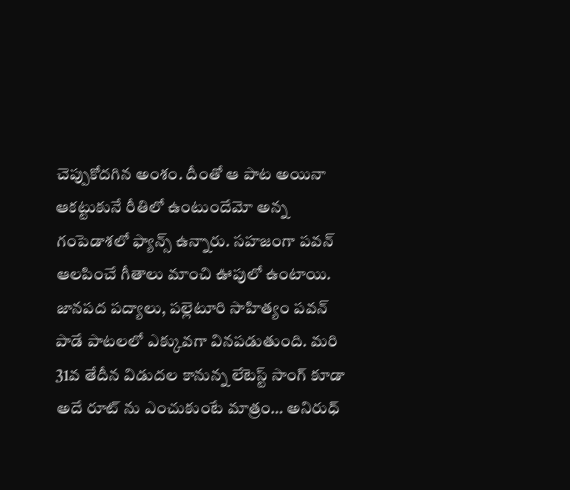చెప్పుకోదగిన అంశం. దీంతో ఆ పాట అయినా ఆకట్టుకునే రీతిలో ఉంటుందేమో అన్న గంపెడాశలో ఫ్యాన్స్ ఉన్నారు. సహజంగా పవన్ ఆలపించే గీతాలు మాంచి ఊపులో ఉంటాయి.
జానపద పద్యాలు, పల్లెటూరి సాహిత్యం పవన్ పాడే పాటలలో ఎక్కువగా వినపడుతుంది. మరి 31వ తేదీన విడుదల కానున్న లేటెస్ట్ సాంగ్ కూడా అదే రూట్ ను ఎంచుకుంటే మాత్రం… అనిరుధ్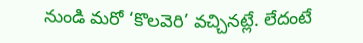నుండి మరో ‘కొలవెరి’ వచ్చినట్లే. లేదంటే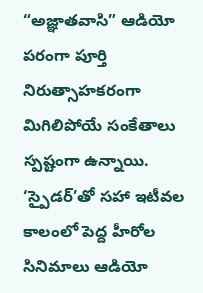“అజ్ఞాతవాసి” ఆడియో పరంగా పూర్తి నిరుత్సాహకరంగా మిగిలిపోయే సంకేతాలు స్పష్టంగా ఉన్నాయి. ‘స్పైడర్’తో సహా ఇటీవల కాలంలో పెద్ద హీరోల సినిమాలు ఆడియో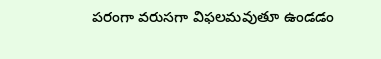పరంగా వరుసగా విఫలమవుతూ ఉండడం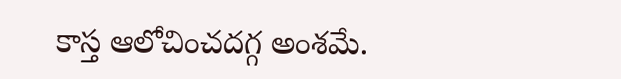కాస్త ఆలోచించదగ్గ అంశమే.